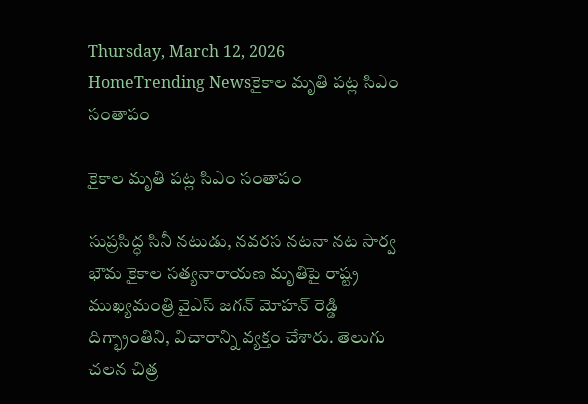Thursday, March 12, 2026
HomeTrending Newsకైకాల మృతి పట్ల సిఎం సంతాపం

కైకాల మృతి పట్ల సిఎం సంతాపం

సుప్రసిద్ధ సినీ నటుడు, నవరస నటనా నట సార్వ భౌమ కైకాల సత్యనారాయణ మృతిపై రాష్ట్ర ముఖ్యమంత్రి వైఎస్ జగన్ మోహన్ రెడ్డి దిగ్భ్రాంతిని, విచారాన్ని వ్యక్తం చేశారు. తెలుగు చలన చిత్ర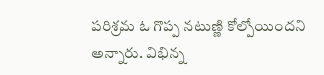పరిశ్రమ ఓ గొప్ప నటుణ్ణి కోల్పోయిందని అన్నారు. విభిన్న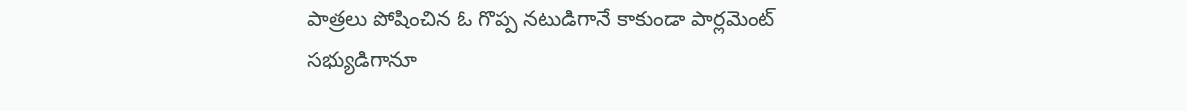పాత్రలు పోషించిన ఓ గొప్ప నటుడిగానే కాకుండా పార్లమెంట్ సభ్యుడిగానూ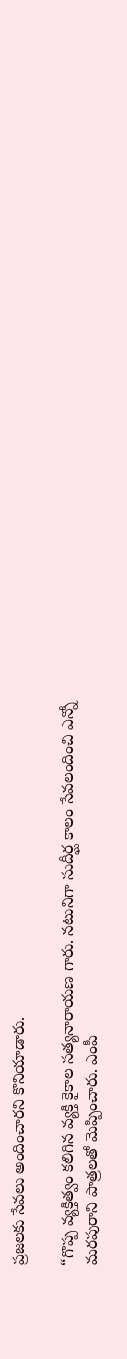ప్రజలకు సేవలు అందించారని కొనియాడారు.

“గొప్ప వ్యక్తిత్వం కలిగిన వ్యక్తి కైకాల సత్యనారాయణ గారు. నటునిగా సుదీర్ఘ కాలం సేవలందించి ఎన్నో మరపురాని పాత్రలతో మెప్పించారు. ఎంపీ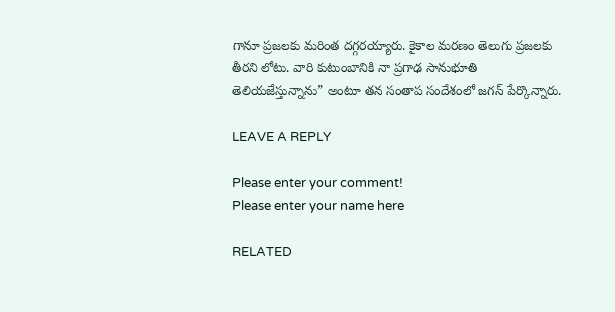గానూ ప్రజలకు మరింత దగ్గరయ్యారు. కైకాల మరణం తెలుగు ప్రజలకు తీరని లోటు. వారి కుటుంబానికి నా ప్రగాఢ సానుభూతి తెలియజేస్తున్నాను” అంటూ తన సంతాప సందేశంలో జగన్ పేర్కొన్నారు.

LEAVE A REPLY

Please enter your comment!
Please enter your name here

RELATED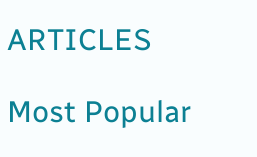ARTICLES

Most Popular